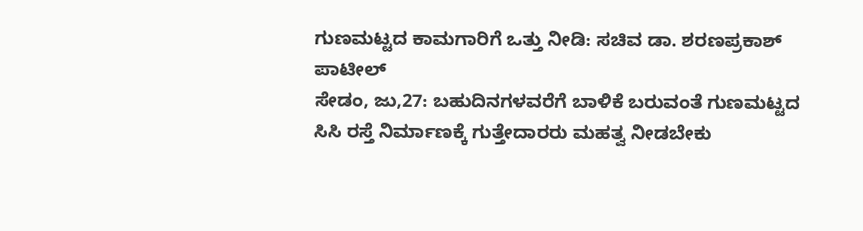ಗುಣಮಟ್ಟದ ಕಾಮಗಾರಿಗೆ ಒತ್ತು ನೀಡಿ: ಸಚಿವ ಡಾ. ಶರಣಪ್ರಕಾಶ್ ಪಾಟೀಲ್
ಸೇಡಂ, ಜು,27: ಬಹುದಿನಗಳವರೆಗೆ ಬಾಳಿಕೆ ಬರುವಂತೆ ಗುಣಮಟ್ಟದ ಸಿಸಿ ರಸ್ತೆ ನಿರ್ಮಾಣಕ್ಕೆ ಗುತ್ತೇದಾರರು ಮಹತ್ವ ನೀಡಬೇಕು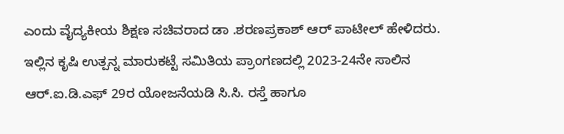ಎಂದು ವೈದ್ಯಕೀಯ ಶಿಕ್ಷಣ ಸಚಿವರಾದ ಡಾ .ಶರಣಪ್ರಕಾಶ್ ಆರ್ ಪಾಟೀಲ್ ಹೇಳಿದರು.
ಇಲ್ಲಿನ ಕೃಷಿ ಉತ್ಪನ್ನ ಮಾರುಕಟ್ಟೆ ಸಮಿತಿಯ ಪ್ರಾಂಗಣದಲ್ಲಿ 2023-24ನೇ ಸಾಲಿನ ಆರ್.ಐ.ಡಿ.ಎಫ್ 29ರ ಯೋಜನೆಯಡಿ ಸಿ.ಸಿ. ರಸ್ತೆ ಹಾಗೂ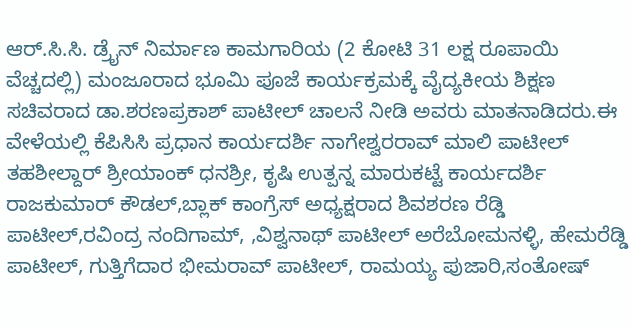ಆರ್.ಸಿ.ಸಿ. ಡ್ರೈನ್ ನಿರ್ಮಾಣ ಕಾಮಗಾರಿಯ (2 ಕೋಟಿ 31 ಲಕ್ಷ ರೂಪಾಯಿ ವೆಚ್ಚದಲ್ಲಿ) ಮಂಜೂರಾದ ಭೂಮಿ ಪೂಜೆ ಕಾರ್ಯಕ್ರಮಕ್ಕೆ ವೈದ್ಯಕೀಯ ಶಿಕ್ಷಣ ಸಚಿವರಾದ ಡಾ.ಶರಣಪ್ರಕಾಶ್ ಪಾಟೀಲ್ ಚಾಲನೆ ನೀಡಿ ಅವರು ಮಾತನಾಡಿದರು.ಈ ವೇಳೆಯಲ್ಲಿ ಕೆಪಿಸಿಸಿ ಪ್ರಧಾನ ಕಾರ್ಯದರ್ಶಿ ನಾಗೇಶ್ವರರಾವ್ ಮಾಲಿ ಪಾಟೀಲ್ ತಹಶೀಲ್ದಾರ್ ಶ್ರೀಯಾಂಕ್ ಧನಶ್ರೀ, ಕೃಷಿ ಉತ್ಪನ್ನ ಮಾರುಕಟ್ಟೆ ಕಾರ್ಯದರ್ಶಿ ರಾಜಕುಮಾರ್ ಕೌಡಲ್,ಬ್ಲಾಕ್ ಕಾಂಗ್ರೆಸ್ ಅಧ್ಯಕ್ಷರಾದ ಶಿವಶರಣ ರೆಡ್ಡಿ ಪಾಟೀಲ್,ರವಿಂದ್ರ ನಂದಿಗಾಮ್, ,ವಿಶ್ವನಾಥ್ ಪಾಟೀಲ್ ಅರೆಬೋಮನಳ್ಳಿ, ಹೇಮರೆಡ್ಡಿ ಪಾಟೀಲ್, ಗುತ್ತಿಗೆದಾರ ಭೀಮರಾವ್ ಪಾಟೀಲ್, ರಾಮಯ್ಯ ಪುಜಾರಿ,ಸಂತೋಷ್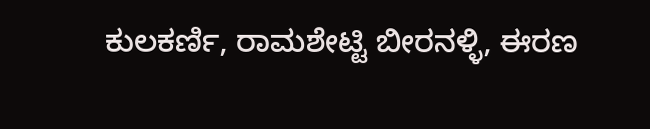ಕುಲಕರ್ಣಿ, ರಾಮಶೇಟ್ಟಿ ಬೀರನಳ್ಳಿ, ಈರಣ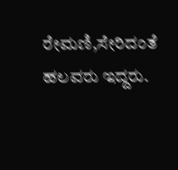ರೇಮಣಿ,ಸೇರಿದಂತೆ ಹಲವರು ಇದ್ದರು.